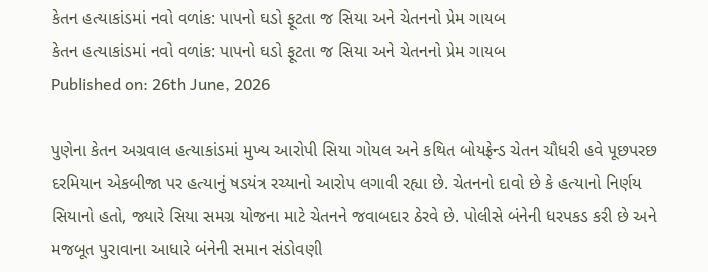કેતન હત્યાકાંડમાં નવો વળાંક: પાપનો ઘડો ફૂટતા જ સિયા અને ચેતનનો પ્રેમ ગાયબ
કેતન હત્યાકાંડમાં નવો વળાંક: પાપનો ઘડો ફૂટતા જ સિયા અને ચેતનનો પ્રેમ ગાયબ
Published on: 26th June, 2026

પુણેના કેતન અગ્રવાલ હત્યાકાંડમાં મુખ્ય આરોપી સિયા ગોયલ અને કથિત બોયફ્રેન્ડ ચેતન ચૌધરી હવે પૂછપરછ દરમિયાન એકબીજા પર હત્યાનું ષડયંત્ર રચ્યાનો આરોપ લગાવી રહ્યા છે. ચેતનનો દાવો છે કે હત્યાનો નિર્ણય સિયાનો હતો, જ્યારે સિયા સમગ્ર યોજના માટે ચેતનને જવાબદાર ઠેરવે છે. પોલીસે બંનેની ધરપકડ કરી છે અને મજબૂત પુરાવાના આધારે બંનેની સમાન સંડોવણી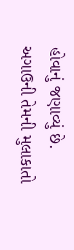હોવાનું જણાવ્યું છે. અગાઉની તેમની મુલાકાતો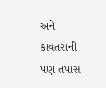અને કાવતરાની પણ તપાસ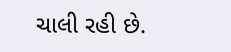ચાલી રહી છે.